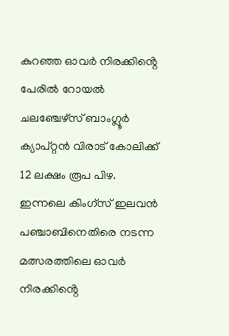കുറഞ്ഞ ഓവർ നിരക്കിൻ്റെ പേരിൽ റോയൽ ചലഞ്ചേഴ്സ് ബാംഗ്ലൂർ ക്യാപ്റ്റൻ വിരാട് കോലിക്ക് 12 ലക്ഷം രൂപ പിഴ. ഇന്നലെ കിംഗ്സ് ഇലവൻ പഞ്ചാബിനെതിരെ നടന്ന മത്സരത്തിലെ ഓവർ നിരക്കിൻ്റെ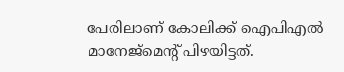പേരിലാണ് കോലിക്ക് ഐപിഎൽ മാനേജ്മെൻ്റ് പിഴയിട്ടത്.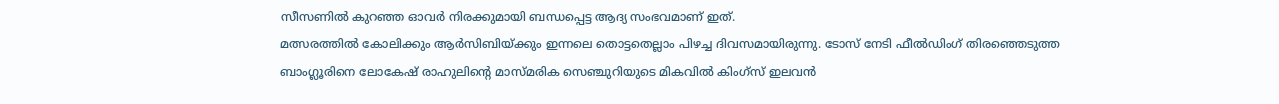സീസണിൽ കുറഞ്ഞ ഓവർ നിരക്കുമായി ബന്ധപ്പെട്ട ആദ്യ സംഭവമാണ് ഇത്.
മത്സരത്തിൽ കോലിക്കും ആർസിബിയ്ക്കും ഇന്നലെ തൊട്ടതെല്ലാം പിഴച്ച ദിവസമായിരുന്നു. ടോസ് നേടി ഫീൽഡിംഗ് തിരഞ്ഞെടുത്ത ബാംഗ്ലൂരിനെ ലോകേഷ് രാഹുലിൻ്റെ മാസ്മരിക സെഞ്ചുറിയുടെ മികവിൽ കിംഗ്സ് ഇലവൻ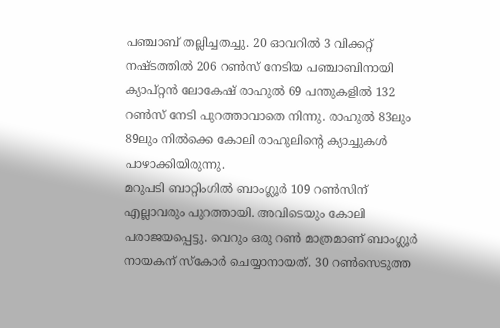പഞ്ചാബ് തല്ലിച്ചതച്ചു. 20 ഓവറിൽ 3 വിക്കറ്റ് നഷ്ടത്തിൽ 206 റൺസ് നേടിയ പഞ്ചാബിനായി ക്യാപ്റ്റൻ ലോകേഷ് രാഹുൽ 69 പന്തുകളിൽ 132 റൺസ് നേടി പുറത്താവാതെ നിന്നു. രാഹുൽ 83ലും 89ലും നിൽക്കെ കോലി രാഹുലിൻ്റെ ക്യാച്ചുകൾ പാഴാക്കിയിരുന്നു.
മറുപടി ബാറ്റിംഗിൽ ബാംഗ്ലൂർ 109 റൺസിന് എല്ലാവരും പുറത്തായി. അവിടെയും കോലി പരാജയപ്പെട്ടു. വെറും ഒരു റൺ മാത്രമാണ് ബാംഗ്ലൂർ നായകന് സ്കോർ ചെയ്യാനായത്. 30 റൺസെടുത്ത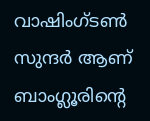വാഷിംഗ്ടൺ സുന്ദർ ആണ് ബാംഗ്ലൂരിൻ്റെ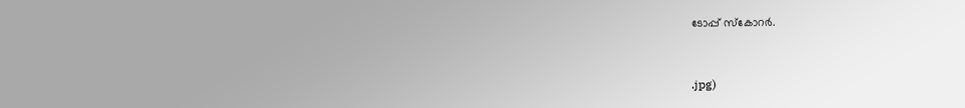ടോപ്പ് സ്കോറർ.



.jpg)